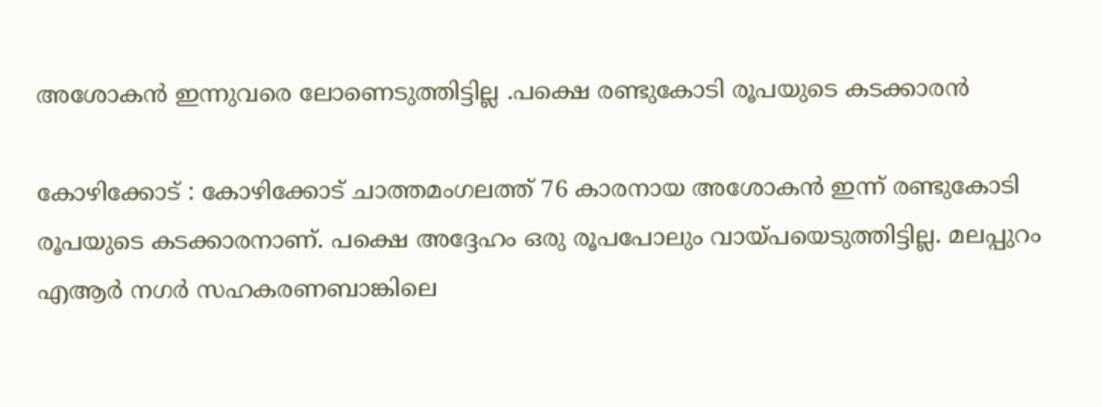അശോകന്‍ ഇന്നുവരെ ലോണെടുത്തിട്ടില്ല .പക്ഷെ രണ്ടുകോടി രൂപയുടെ കടക്കാരന്‍

കോഴിക്കോട്‌ : കോഴിക്കോട്‌ ചാത്തമംഗലത്ത്‌ 76 കാരനായ അശോകന്‍ ഇന്ന്‌ രണ്ടുകോടി രൂപയുടെ കടക്കാരനാണ്‌. പക്ഷെ അദ്ദേഹം ഒരു രൂപപോലും വായ്‌പയെടുത്തിട്ടില്ല. മലപ്പുറം എആര്‍ നഗര്‍ സഹകരണബാങ്കിലെ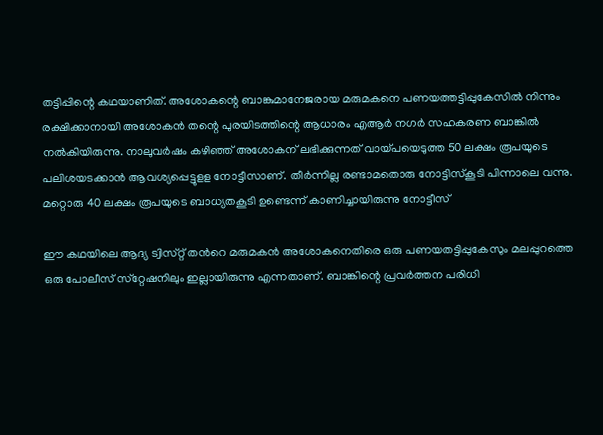തട്ടിപ്പിന്റെ കഥയാണിത്. അശോകന്റെ ബാങ്കുമാനേജരായ മരുമകനെ പണയത്തട്ടിപ്പുകേസില്‍ നിന്നും രക്ഷിക്കാനായി അശോകന്‍ തന്റെ പുരയിടത്തിന്റെ ആധാരം എആര്‍ നഗര്‍ സഹകരണ ബാങ്കില്‍ നല്‍കിയിരുന്നു. നാലുവര്‍ഷം കഴിഞ്ഞ്‌ അശോകന്‌ ലഭിക്കുന്നത്‌ വായ്‌പയെടുത്ത 50 ലക്ഷം രൂപയുടെ പലിശയടക്കാന്‍ ആവശ്യപ്പെട്ടുളള നോട്ടീസാണ്‌. തീര്‍ന്നില്ല രണ്ടാമതൊരു നോട്ടിസ്‌കൂടി പിന്നാലെ വന്നു. മറ്റൊരു 40 ലക്ഷം രൂപയുടെ ബാധ്യതകൂടി ഉണ്ടെന്ന്‌ കാണിച്ചായിരുന്നു നോട്ടീസ്‌

ഈ കഥയിലെ ആദ്യ ട്വിസ്‌റ്റ്‌ തന്‍റെ മരുമകന്‍ അശോകനെതിരെ ഒരു പണയതട്ടിപ്പുകേസും മലപ്പുറത്തെ ഒരു പോലീസ്‌ സ്‌റ്റേഷനിലും ഇല്ലായിരുന്നു എന്നതാണ്‌. ബാങ്കിന്റെ പ്രവര്‍ത്തന പരിധി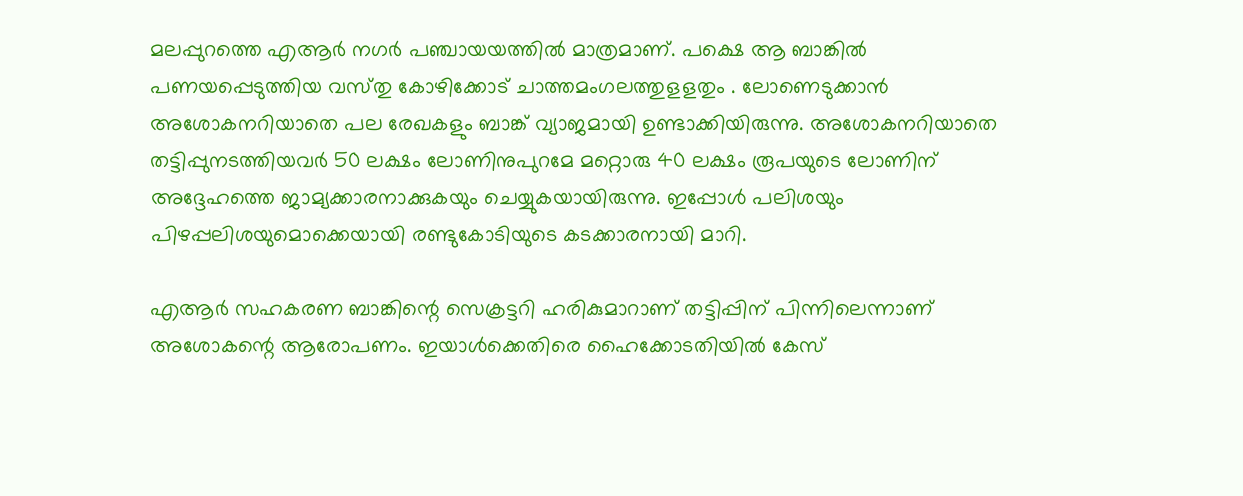മലപ്പുറത്തെ എആര്‍ നഗര്‍ പഞ്ചായയത്തില്‍ മാത്രമാണ്‌. പക്ഷെ ആ ബാങ്കില്‍ പണയപ്പെടുത്തിയ വസ്‌തു കോഴിക്കോട്‌ ചാത്തമംഗലത്തുളളതും . ലോണെടുക്കാന്‍ അശോകനറിയാതെ പല രേഖകളും ബാങ്ക്‌ വ്യാജമായി ഉണ്ടാക്കിയിരുന്നു. അശോകനറിയാതെ തട്ടിപ്പുനടത്തിയവര്‍ 50 ലക്ഷം ലോണിനുപുറമേ മറ്റൊരു 40 ലക്ഷം രൂപയുടെ ലോണിന്‌ അദ്ദേഹത്തെ ജാമ്യക്കാരനാക്കുകയും ചെയ്യുകയായിരുന്നു. ഇപ്പോള്‍ പലിശയും പിഴപ്പലിശയുമൊക്കെയായി രണ്ടുകോടിയുടെ കടക്കാരനായി മാറി.

എആര്‍ സഹകരണ ബാങ്കിന്റെ സെക്രട്ടറി ഹരികുമാറാണ്‌ തട്ടിപ്പിന്‌ പിന്നിലെന്നാണ്‌ അശോകന്റെ ആരോപണം. ഇയാള്‍ക്കെതിരെ ഹൈക്കോടതിയില്‍ കേസ്‌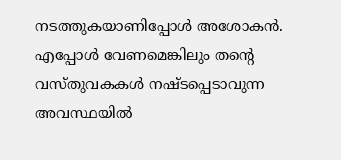നടത്തുകയാണിപ്പോള്‍ അശോകന്‍. എപ്പോള്‍ വേണമെങ്കിലും തന്റെ വസ്‌തുവകകള്‍ നഷ്ടപ്പെടാവുന്ന അവസ്ഥയില്‍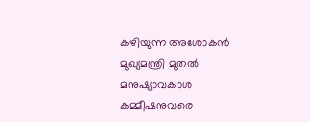കഴിയുന്ന അശോകന്‍ മുഖ്യമന്ത്രി മുതല്‍ മനുഷ്യാവകാശ കമ്മീഷനുവരെ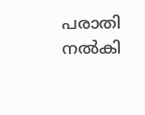പരാതി നല്‍കി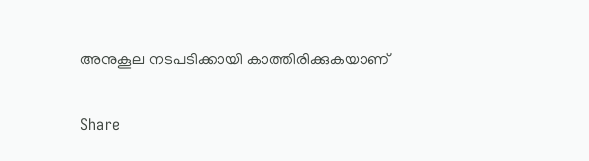അനുകൂല നടപടിക്കായി കാത്തിരിക്കുകയാണ്‌

Share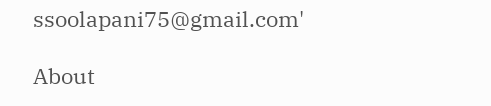ssoolapani75@gmail.com'

About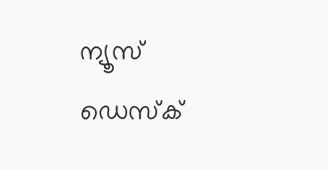ന്യൂസ് ഡെസ്ക്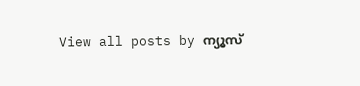View all posts by ന്യൂസ്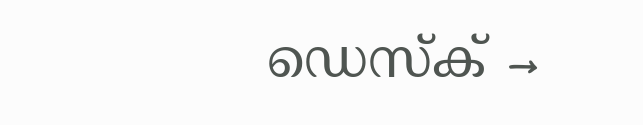ഡെസ്ക് →